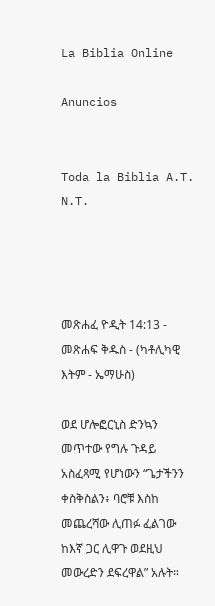La Biblia Online

Anuncios


Toda la Biblia A.T. N.T.




መጽሐፈ ዮዲት 14:13 - መጽሐፍ ቅዱስ - (ካቶሊካዊ እትም - ኤማሁስ)

ወደ ሆሎፎርኒስ ድንኳን መጥተው የግሉ ጉዳይ አስፈጻሚ የሆነውን “ጌታችንን ቀስቅስልን፥ ባሮቹ እስከ መጨረሻው ሊጠፉ ፈልገው ከእኛ ጋር ሊዋጉ ወደዚህ መውረድን ደፍረዋል” አሉት።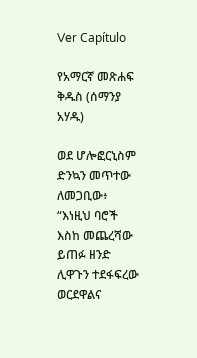Ver Capítulo

የአማርኛ መጽሐፍ ቅዱስ (ሰማንያ አሃዱ)

ወደ ሆሎፎርኒስም ድንኳን መጥተው ለመጋቢው፥ “እነዚህ ባሮች እስከ መጨረሻው ይጠፉ ዘንድ ሊዋጉን ተደፋፍረው ወርደዋልና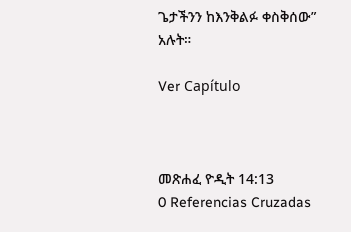ጌታችንን ከእንቅልፉ ቀስቅሰው” አሉት።

Ver Capítulo



መጽሐፈ ዮዲት 14:13
0 Referencias Cruzadas